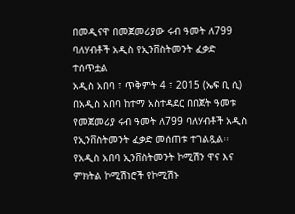በመዲናዋ በመጀመሪያው ሩብ ዓመት ለ799 ባለሃብቶች አዲስ የኢንቨስትመንት ፈቃድ ተሰጥቷል
አዲስ አበባ ፣ ጥቅምት 4 ፣ 2015 (ኤፍ ቢ ሲ) በአዲስ አበባ ከተማ አስተዳደር በበጀት ዓመቱ የመጀመሪያ ሩብ ዓመት ለ799 ባለሃብቶች አዲስ የኢንቨስትመንት ፈቃድ መሰጠቱ ተገልጿል፡፡
የአዲስ አበባ ኢንቨስትመንት ኮሚሽን ዋና እና ምክትል ኮሚሽነሮች የኮሚሽኑ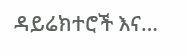ዳይሬክተሮች እና…